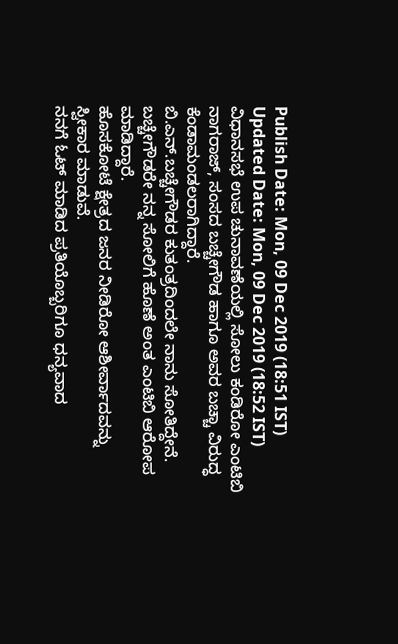Publish Date: Mon, 09 Dec 2019 (18:51 IST)
Updated Date: Mon, 09 Dec 2019 (18:52 IST)
ವಿಧಾನಸಭೆ ಉಪ ಚುನಾವಣೆಯಲ್ಲಿ ಸೋಲು ಕಂಡಿರೋ ಎಂಟಿಬಿ ನಾಗರಾಜ್, ಸಂಸದ ಬಚ್ಚೇಗೌಡ ಹಾಗೂ ಅವರ ಬಚ್ಚಾ ವಿರುದ್ಧ ಕೆಂಡಾಮಂಡಲರಾಗಿದ್ದಾರೆ.
ಬಿ.ಎನ್.ಬಚ್ಚೇಗೌಡರ ಕುತಂತ್ರದಿಂದಲೇ ನಾನು ಸೋತಿದ್ದೇನೆ. ಬಚ್ಚೇಗೌಡರೇ ನನ್ನ ಸೋಲಿಗೆ ಹೊಣೆ ಅಂತ ಎಂಟಿಬಿ ಆರೋಪ ಮಾಡಿದ್ದಾರೆ.
ಹೊಸಕೋಟೆ ಕ್ಷೇತ್ರದ ಜನರ ನೀಡಿರೋ ಆಶೀರ್ವಾದವನ್ನು ಸ್ವೀಕಾರ ಮಾಡುವೆ.
ನನಗೆ ಓಟ್ ಮಾಡಿದ ಪ್ರತಿಯೊಬ್ಬರಿಗೂ ಧನ್ಯವಾದ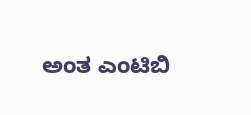ಅಂತ ಎಂಟಿಬಿ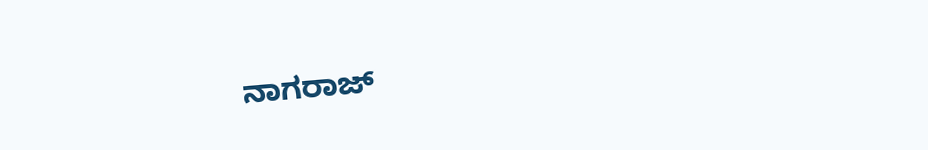ನಾಗರಾಜ್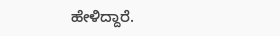ಹೇಳಿದ್ದಾರೆ.